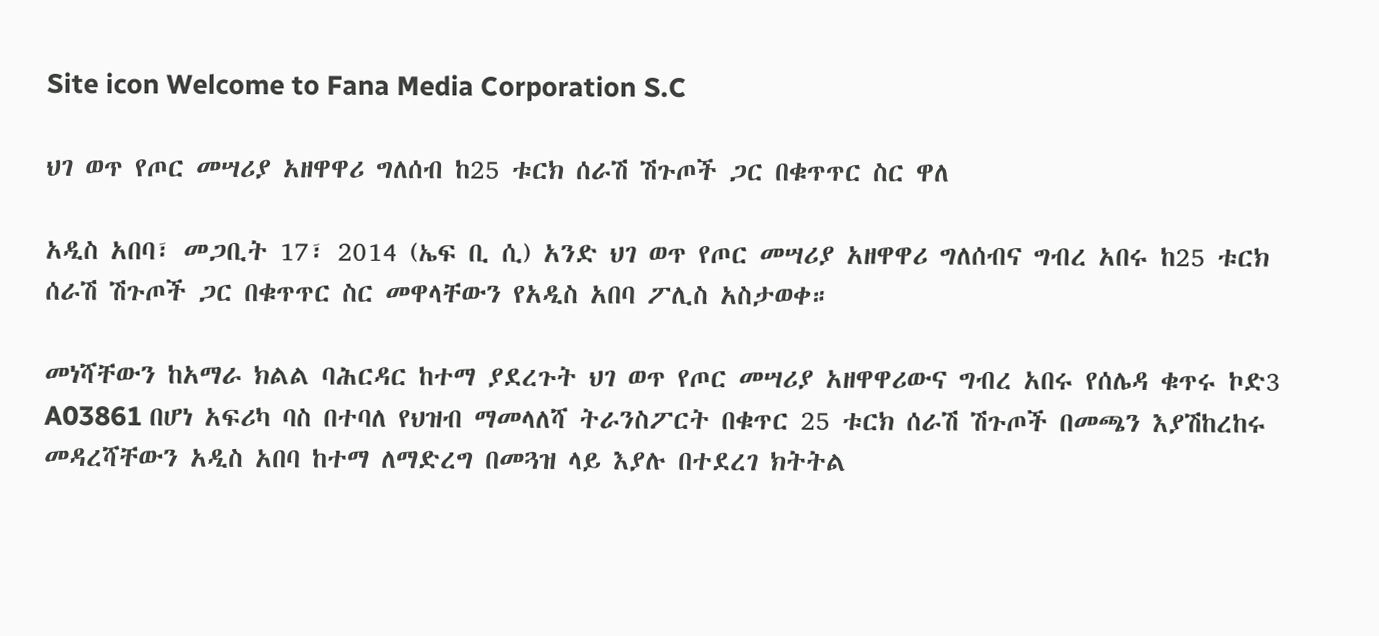Site icon Welcome to Fana Media Corporation S.C

ህገ ወጥ የጦር መሣሪያ አዘዋዋሪ ግለሰብ ከ25 ቱርክ ሰራሽ ሽጉጦች ጋር በቁጥጥር ስር ዋለ

አዲስ አበባ፣ መጋቢት 17፣ 2014 (ኤፍ ቢ ሲ) አንድ ህገ ወጥ የጦር መሣሪያ አዘዋዋሪ ግለሰብና ግብረ አበሩ ከ25 ቱርክ ሰራሽ ሽጉጦች ጋር በቁጥጥር ስር መዋላቸውን የአዲስ አበባ ፖሊስ አስታወቀ።

መነሻቸውን ከአማራ ክልል ባሕርዳር ከተማ ያደረጉት ህገ ወጥ የጦር መሣሪያ አዘዋዋሪውና ግብረ አበሩ የሰሌዳ ቁጥሩ ኮድ3 A03861 በሆነ አፍሪካ ባስ በተባለ የህዝብ ማመላለሻ ትራንስፖርት በቁጥር 25 ቱርክ ሰራሽ ሽጉጦች በመጫን እያሽከረከሩ መዳረሻቸውን አዲስ አበባ ከተማ ለማድረግ በመጓዝ ላይ እያሉ በተደረገ ክትትል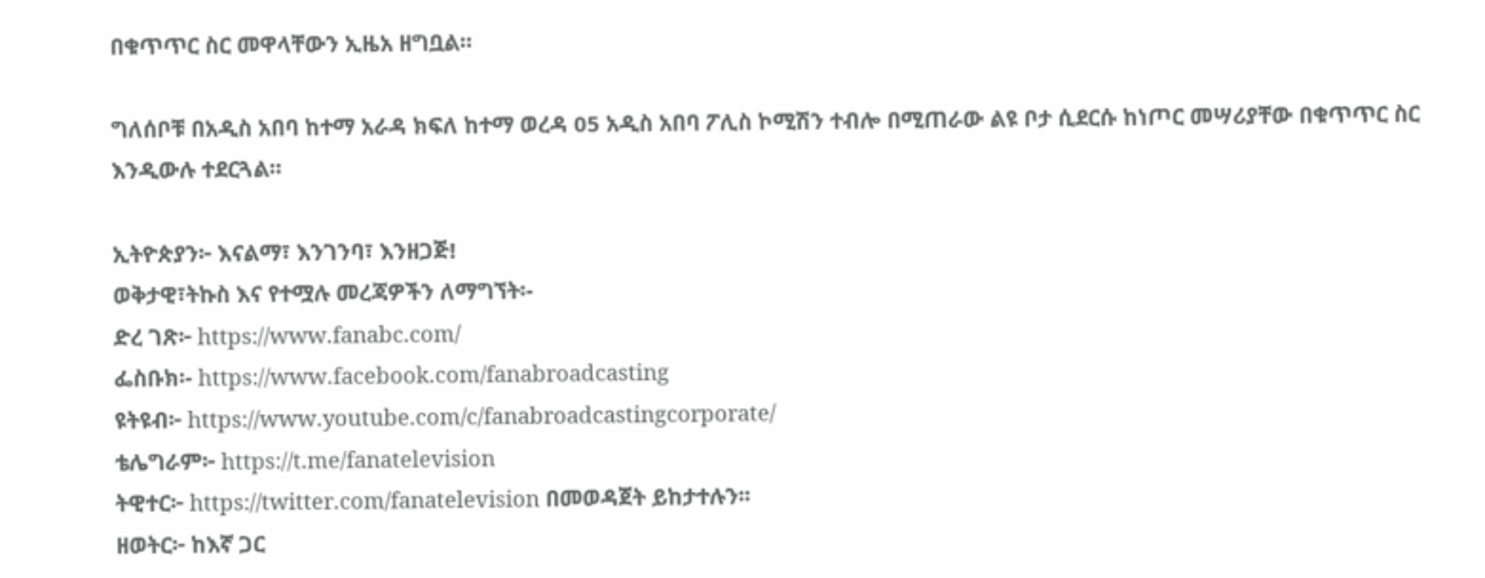በቁጥጥር ስር መዋላቸውን ኢዜአ ዘግቧል።

ግለሰቦቹ በአዲስ አበባ ከተማ አራዳ ክፍለ ከተማ ወረዳ 05 አዲስ አበባ ፖሊስ ኮሚሽን ተብሎ በሚጠራው ልዩ ቦታ ሲደርሱ ከነጦር መሣሪያቸው በቁጥጥር ስር እንዲውሉ ተደርጓል።

ኢትዮጵያን፦ እናልማ፣ እንገንባ፣ እንዘጋጅ!
ወቅታዊ፣ትኩስ እና የተሟሉ መረጃዎችን ለማግኘት፡-
ድረ ገጽ፦ https://www.fanabc.com/
ፌስቡክ፡- https://www.facebook.com/fanabroadcasting
ዩትዩብ፦ https://www.youtube.com/c/fanabroadcastingcorporate/
ቴሌግራም፦ https://t.me/fanatelevision
ትዊተር፦ https://twitter.com/fanatelevision በመወዳጀት ይከታተሉን፡፡
ዘወትር፦ ከእኛ ጋር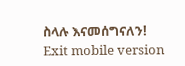ስላሉ እናመሰግናለን!
Exit mobile version